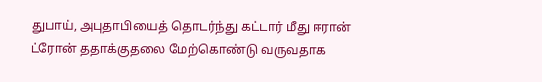துபாய், அபுதாபியைத் தொடர்ந்து கட்டார் மீது ஈரான் ட்ரோன் ததாக்குதலை மேற்கொண்டு வருவதாக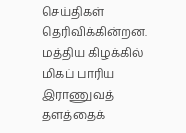செய்திகள் தெரிவிக்கின்றன.
மத்திய கிழக்கில் மிகப் பாரிய இராணுவத் தளத்தைக்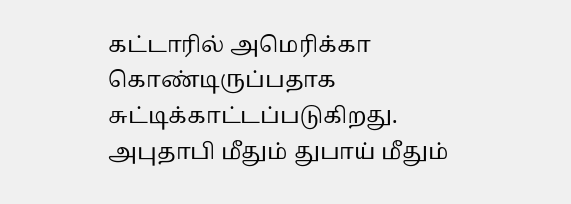கட்டாரில் அமெரிக்கா கொண்டிருப்பதாக சுட்டிக்காட்டப்படுகிறது.
அபுதாபி மீதும் துபாய் மீதும்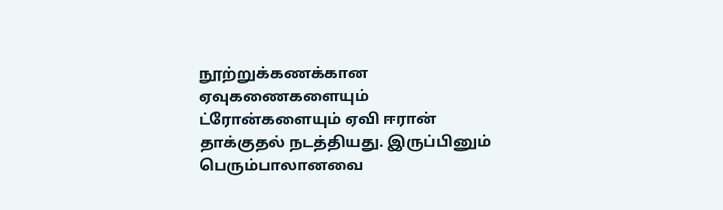நூற்றுக்கணக்கான ஏவுகணைகளையும் ட்ரோன்களையும் ஏவி ஈரான் தாக்குதல் நடத்தியது. இருப்பினும் பெரும்பாலானவை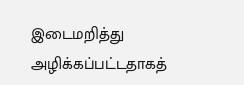இடைமறித்து அழிக்கப்பட்டதாகத்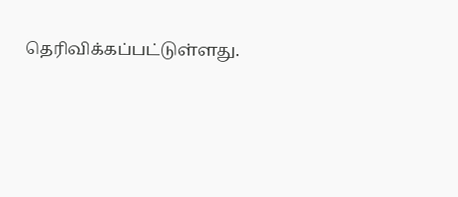தெரிவிக்கப்பட்டுள்ளது.